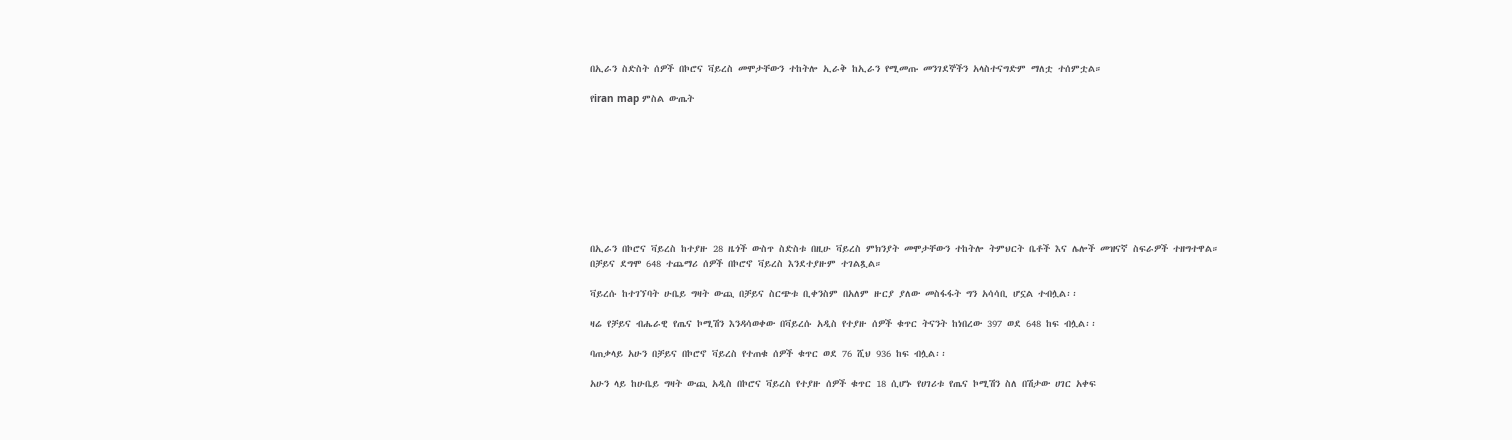በኢራን ስድስት ሰዎች በኮሮና ቫይረስ መሞታቸውን ተከትሎ ኢራቅ ከኢራን የሚመጡ መንገደኞችን አላስተናግድም ማለቷ ተሰምቷል።

የiran map ምስል ውጤት









በኢራን በኮሮና ቫይረስ ከተያዙ 28 ዜጎች ውስጥ ስድስቱ በዚሁ ቫይረስ ምክንያት መሞታቸውን ተከትሎ ትምህርት ቤቶች እና ሌሎች መዝናኛ ስፍራዎች ተዘግተዋል።
በቻይና ደግሞ 648 ተጨማሪ ሰዎች በኮሮኖ ቫይረስ እንደተያዙም ተገልጿል።

ቫይረሱ ከተገኘባት ሁቤይ ግዛት ውጪ በቻይና ስርጭቱ ቢቀንስም በአለም ዙርያ ያለው መስፋፋት ግን አሳሳቢ ሆኗል ተብሏል፡፡

ዛሬ የቻይና ብሔራዊ የጤና ኮሚሽን እንዳሳወቀው በቫይረሱ አዲስ የተያዙ ሰዎች ቁጥር ትናንት ከነበረው 397 ወደ 648 ከፍ ብሏል፡፡

ባጠቃላይ አሁን በቻይና በኮሮኖ ቫይረስ የተጠቁ ሰዎች ቁጥር ወደ 76 ሺህ 936 ከፍ ብሏል፡፡

አሁን ላይ ከሁቤይ ግዛት ውጪ አዲስ በኮሮና ቫይረስ የተያዙ ሰዎች ቁጥር 18 ሲሆኑ የሀገሪቱ የጤና ኮሚሽን ስለ በሽታው ሀገር አቀፍ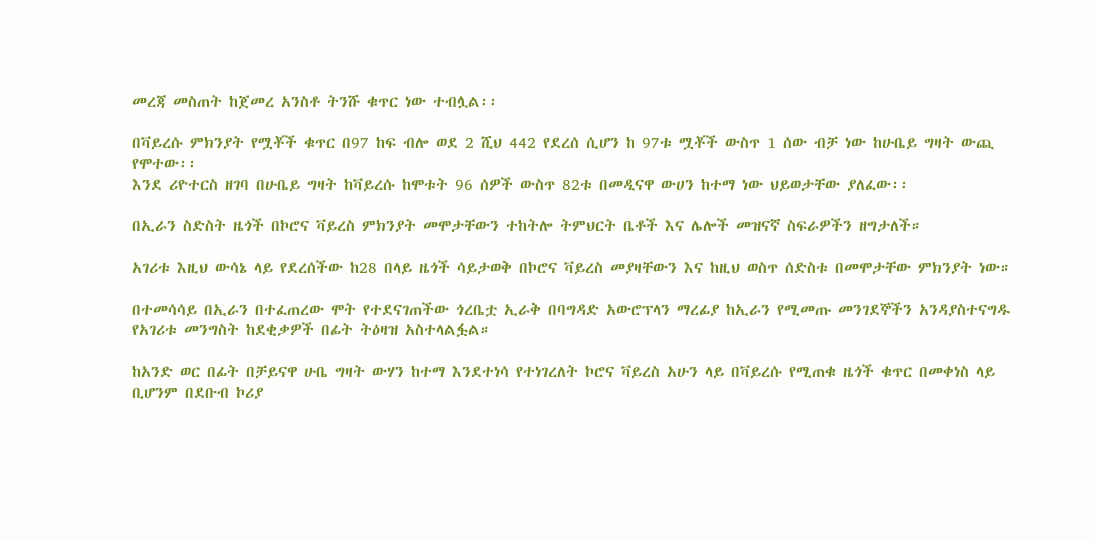መረጃ መስጠት ከጀመረ አንስቶ ትንሹ ቁጥር ነው ተብሏል፡፡

በቫይረሱ ምክንያት የሟቾች ቁጥር በ97 ከፍ ብሎ ወደ 2 ሺህ 442 የደረሰ ሲሆን ከ 97ቱ ሟቾች ውስጥ 1 ሰው ብቻ ነው ከሁቤይ ግዛት ውጪ የሞተው፡፡
እንደ ሪዮተርስ ዘገባ በሁቤይ ግዛት ከቫይረሱ ከሞቱት 96 ሰዎች ውስጥ 82ቱ በመዲናዋ ውሀን ከተማ ነው ህይወታቸው ያለፈው፡፡

በኢራን ስድስት ዜጎች በኮሮና ቫይረስ ምክንያት መሞታቸውን ተከትሎ ትምህርት ቤቶች እና ሌሎች መዝናኛ ስፍራዎችን ዘግታለች።

አገሪቱ እዚህ ውሳኔ ላይ የደረሰችው ከ28 በላይ ዜጎች ሳይታወቅ በኮሮና ቫይረስ መያዛቸውን እና ከዚህ ወስጥ ሰድስቱ በመሞታቸው ምክንያት ነው።

በተመሳሳይ በኢራን በተፈጠረው ሞት የተደናገጠችው ጎረቤቷ ኢራቅ በባግዳድ አውሮፕላን ማረፊያ ከኢራን የሚመጡ መንገደኞችን አንዳያስተናግዱ የአገሪቱ መንግስት ከደቂቃዎች በፊት ትዕዛዝ አስተላልፏል።

ከአንድ ወር በፊት በቻይናዋ ሁቤ ግዛት ውሃን ከተማ እንደተነሳ የተነገረለት ኮሮና ቫይረስ አሁን ላይ በቫይረሱ የሚጠቁ ዜጎች ቁጥር በመቀነስ ላይ ቢሆንም በደቡብ ኮሪያ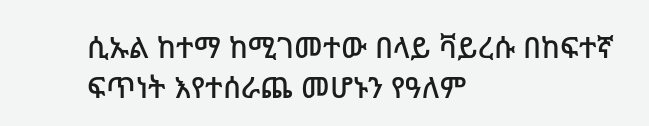ሲኡል ከተማ ከሚገመተው በላይ ቫይረሱ በከፍተኛ ፍጥነት እየተሰራጨ መሆኑን የዓለም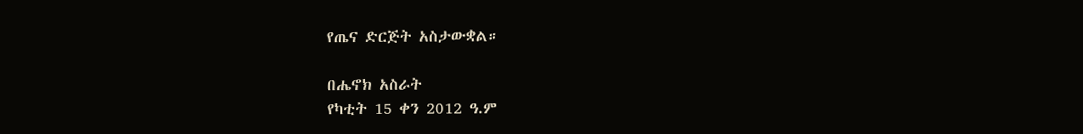የጤና ድርጅት አስታውቋል።

በሔኖክ አስራት
የካቲት 15 ቀን 2012 ዓ.ም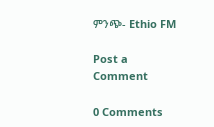ምንጭ- Ethio FM

Post a Comment

0 Comments